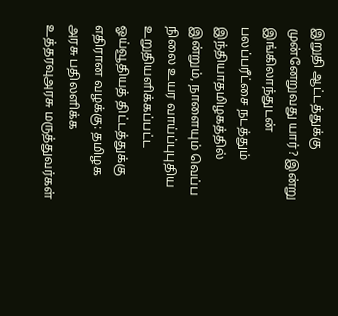இறுதி ஆட்டத்துக்கு முன்னேறுவது யார்? இன்று இங்கிலாந்துடன் பலப்பரீட்சை நடத்தும் இந்தியாதமிழகத்தில் இன்றும், நாளையும் வெப்ப நிலை உயர வாய்ப்புபுதிய உறுதியளிக்கப்பட்ட ஓய்வூதியத் திட்டத்துக்கு எதிரான வழக்கு: தமிழக அரசு பதிலளிக்க உத்தரவுஅரசு மருத்துவர்கள்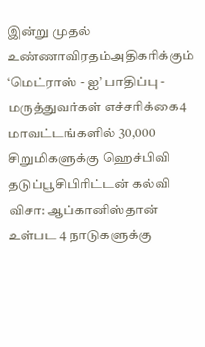இன்று முதல் உண்ணாவிரதம்அதிகரிக்கும் ‘மெட்ராஸ் - ஐ’ பாதிப்பு - மருத்துவர்கள் எச்சரிக்கை4 மாவட்டங்களில் 30,000 சிறுமிகளுக்கு ஹெச்பிவி தடுப்பூசிபிரிட்டன் கல்வி விசா: ஆப்கானிஸ்தான் உள்பட 4 நாடுகளுக்கு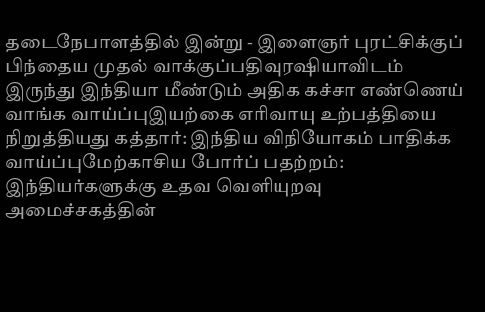தடைநேபாளத்தில் இன்று - இளைஞர் புரட்சிக்குப் பிந்தைய முதல் வாக்குப்பதிவுரஷியாவிடம் இருந்து இந்தியா மீண்டும் அதிக கச்சா எண்ணெய் வாங்க வாய்ப்புஇயற்கை எரிவாயு உற்பத்தியை நிறுத்தியது கத்தார்: இந்திய விநியோகம் பாதிக்க வாய்ப்புமேற்காசிய போர்ப் பதற்றம்: இந்தியர்களுக்கு உதவ வெளியுறவு அமைச்சகத்தின்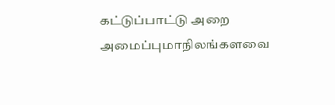கட்டுப்பாட்டு அறை அமைப்புமாநிலங்களவை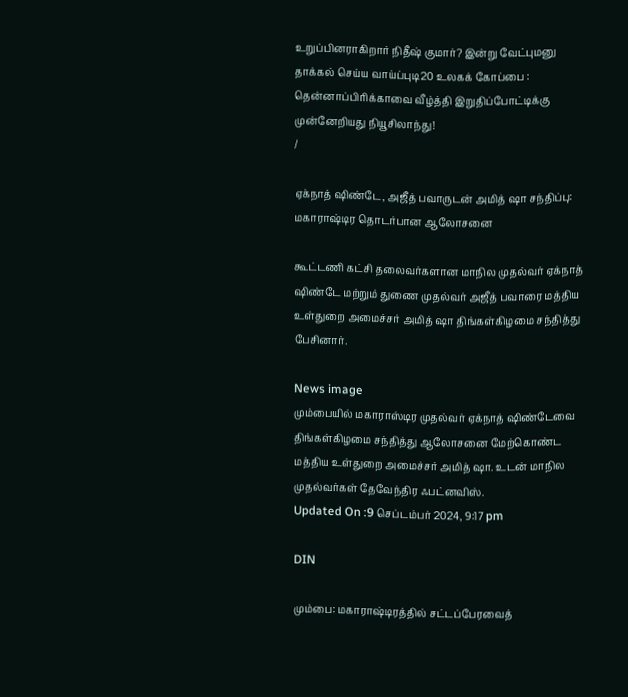உறுப்பினராகிறார் நிதீஷ் குமார்? இன்று வேட்புமனு தாக்கல் செய்ய வாய்ப்புடி20 உலகக் கோப்பை : தென்னாப்பிரிக்காவை வீழ்த்தி இறுதிப்போட்டிக்கு முன்னேறியது நியூசிலாந்து!
/

ஏக்நாத் ஷிண்டே, அஜீத் பவாருடன் அமித் ஷா சந்திப்பு: மகாராஷ்டிர தொடர்பான ஆலோசனை

கூட்டணி கட்சி தலைவர்களான மாநில முதல்வர் ஏக்நாத் ஷிண்டே மற்றும் துணை முதல்வர் அஜீத் பவாரை மத்திய உள்துறை அமைச்சர் அமித் ஷா திங்கள்கிழமை சந்தித்து பேசினார்.

News image
மும்பையில் மகாராஸ்டிர முதல்வர் ஏக்நாத் ஷிண்டேவை திங்கள்கிழமை சந்தித்து ஆலோசனை மேற்கொண்ட மத்திய உள்துறை அமைச்சர் அமித் ஷா. உடன் மாநில முதல்வர்கள் தேவேந்திர ஃபட்னவிஸ்.
Updated On :9 செப்டம்பர் 2024, 9:17 pm

DIN

மும்பை: மகாராஷ்டிரத்தில் சட்டப்பேரவைத்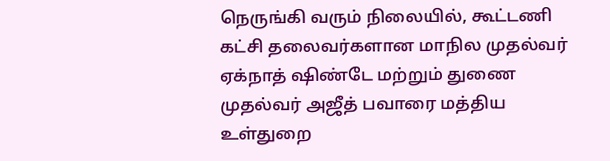நெருங்கி வரும் நிலையில், கூட்டணி கட்சி தலைவர்களான மாநில முதல்வர் ஏக்நாத் ஷிண்டே மற்றும் துணை முதல்வர் அஜீத் பவாரை மத்திய உள்துறை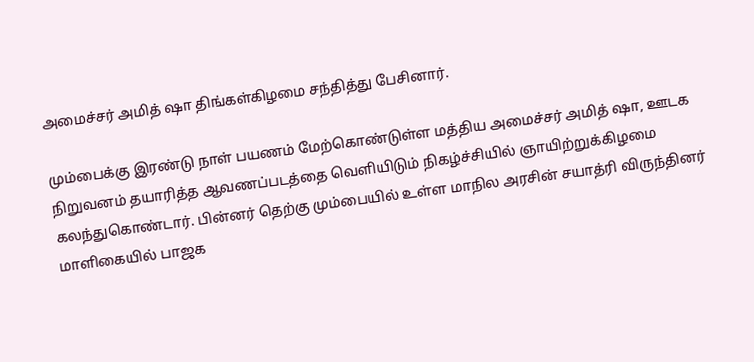அமைச்சர் அமித் ஷா திங்கள்கிழமை சந்தித்து பேசினார்.

மும்பைக்கு இரண்டு நாள் பயணம் மேற்கொண்டுள்ள மத்திய அமைச்சர் அமித் ஷா, ஊடக நிறுவனம் தயாரித்த ஆவணப்படத்தை வெளியிடும் நிகழ்ச்சியில் ஞாயிற்றுக்கிழமை கலந்துகொண்டார். பின்னர் தெற்கு மும்பையில் உள்ள மாநில அரசின் சயாத்ரி விருந்தினர் மாளிகையில் பாஜக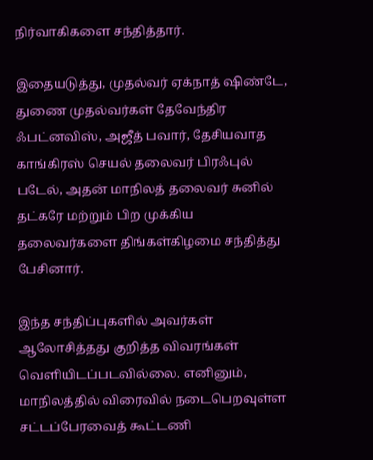நிர்வாகிகளை சந்தித்தார்.

இதையடுத்து, முதல்வர் ஏக்நாத் ஷிண்டே, துணை முதல்வர்கள் தேவேந்திர ஃபட்னவிஸ், அஜீத் பவார், தேசியவாத காங்கிரஸ் செயல் தலைவர் பிரஃபுல் படேல், அதன் மாநிலத் தலைவர் சுனில் தட்கரே மற்றும் பிற முக்கிய தலைவர்களை திங்கள்கிழமை சந்தித்து பேசினார்.

இந்த சந்திப்புகளில் அவர்கள் ஆலோசித்தது குறித்த விவரங்கள் வெளியிடப்படவில்லை. எனினும், மாநிலத்தில் விரைவில் நடைபெறவுள்ள சட்டப்பேரவைத் கூட்டணி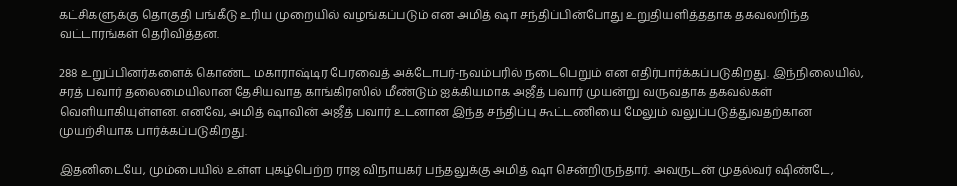கட்சிகளுக்கு தொகுதி பங்கீடு உரிய முறையில் வழங்கப்படும் என அமித் ஷா சந்திப்பின்போது உறுதியளித்ததாக தகவலறிந்த வட்டாரங்கள் தெரிவித்தன.

288 உறுப்பினர்களைக் கொண்ட மகாராஷ்டிர பேரவைத் அக்டோபர்-நவம்பரில் நடைபெறும் என எதிர்பார்க்கப்படுகிறது. இந்நிலையில், சரத் பவார் தலைமையிலான தேசியவாத காங்கிரஸில் மீண்டும் ஐக்கியமாக அஜீத் பவார் முயன்று வருவதாக தகவல்கள் வெளியாகியுள்ளன. எனவே, அமித் ஷாவின் அஜீத் பவார் உடனான இந்த சந்திப்பு கூட்டணியை மேலும் வலுப்படுத்துவதற்கான முயற்சியாக பார்க்கப்படுகிறது.

இதனிடையே, மும்பையில் உள்ள புகழ்பெற்ற ராஜ விநாயகர் பந்தலுக்கு அமித் ஷா சென்றிருந்தார். அவருடன் முதல்வர் ஷிண்டே,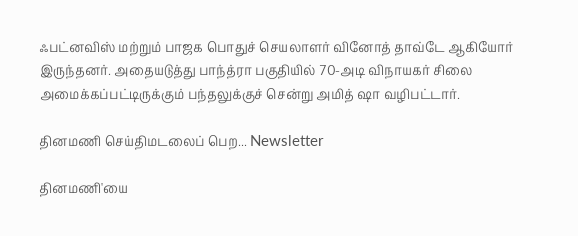ஃபட்னவிஸ் மற்றும் பாஜக பொதுச் செயலாளர் வினோத் தாவ்டே ஆகியோர் இருந்தனர். அதையடுத்து பாந்த்ரா பகுதியில் 70-அடி விநாயகர் சிலை அமைக்கப்பட்டிருக்கும் பந்தலுக்குச் சென்று அமித் ஷா வழிபட்டார்.

தினமணி செய்திமடலைப் பெற... Newsletter

தினமணி'யை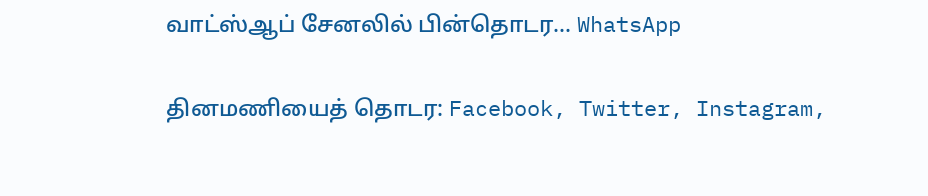வாட்ஸ்ஆப் சேனலில் பின்தொடர... WhatsApp

தினமணியைத் தொடர: Facebook, Twitter, Instagram,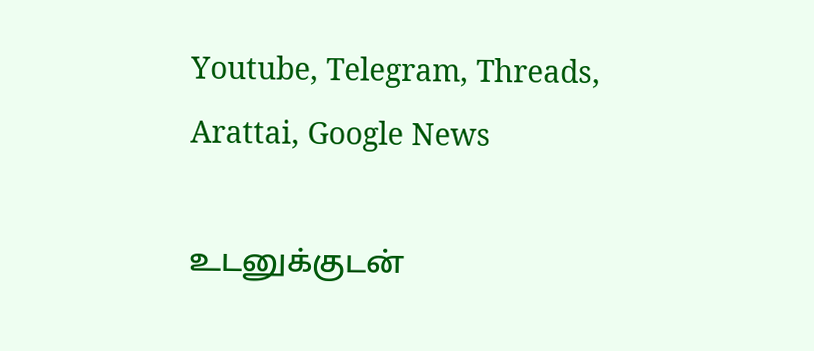Youtube, Telegram, Threads, Arattai, Google News

உடனுக்குடன்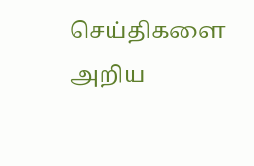செய்திகளை அறிய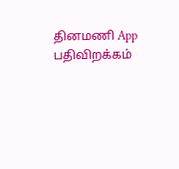தினமணி App பதிவிறக்கம்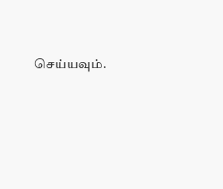செய்யவும்.